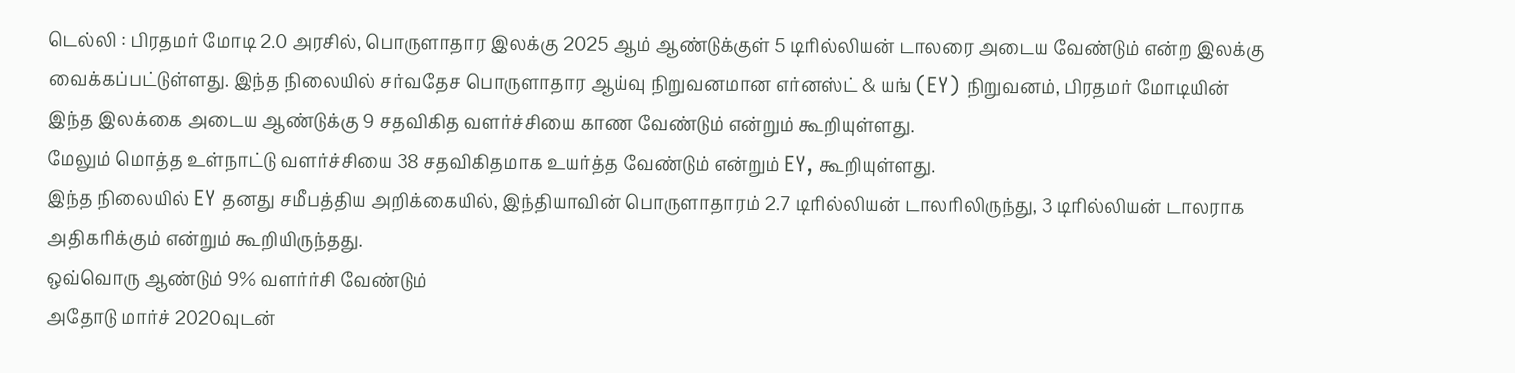டெல்லி : பிரதமர் மோடி 2.0 அரசில், பொருளாதார இலக்கு 2025 ஆம் ஆண்டுக்குள் 5 டிரில்லியன் டாலரை அடைய வேண்டும் என்ற இலக்கு வைக்கப்பட்டுள்ளது. இந்த நிலையில் சர்வதேச பொருளாதார ஆய்வு நிறுவனமான எர்னஸ்ட் & யங் (EY) நிறுவனம், பிரதமர் மோடியின் இந்த இலக்கை அடைய ஆண்டுக்கு 9 சதவிகித வளர்ச்சியை காண வேண்டும் என்றும் கூறியுள்ளது.
மேலும் மொத்த உள்நாட்டு வளர்ச்சியை 38 சதவிகிதமாக உயர்த்த வேண்டும் என்றும் EY, கூறியுள்ளது.
இந்த நிலையில் EY தனது சமீபத்திய அறிக்கையில், இந்தியாவின் பொருளாதாரம் 2.7 டிரில்லியன் டாலரிலிருந்து, 3 டிரில்லியன் டாலராக அதிகரிக்கும் என்றும் கூறியிருந்தது.
ஒவ்வொரு ஆண்டும் 9% வளர்ர்சி வேண்டும்
அதோடு மார்ச் 2020வுடன்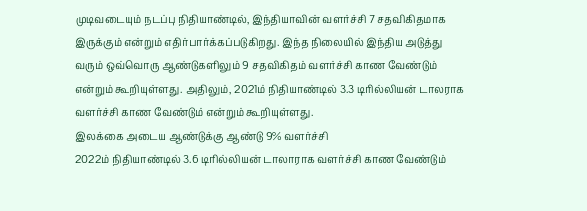முடிவடையும் நடப்பு நிதியாண்டில், இந்தியாவின் வளர்ச்சி 7 சதவிகிதமாக இருக்கும் என்றும் எதிர்பார்க்கப்படுகிறது. இந்த நிலையில் இந்திய அடுத்து வரும் ஒவ்வொரு ஆண்டுகளிலும் 9 சதவிகிதம் வளர்ச்சி காண வேண்டும் என்றும் கூறியுள்ளது. அதிலும், 2021ம் நிதியாண்டில் 3.3 டிரில்லியன் டாலராக வளர்ச்சி காண வேண்டும் என்றும் கூறியுள்ளது.
இலக்கை அடைய ஆண்டுக்கு ஆண்டு 9% வளர்ச்சி
2022ம் நிதியாண்டில் 3.6 டிரில்லியன் டாலாராக வளர்ச்சி காண வேண்டும்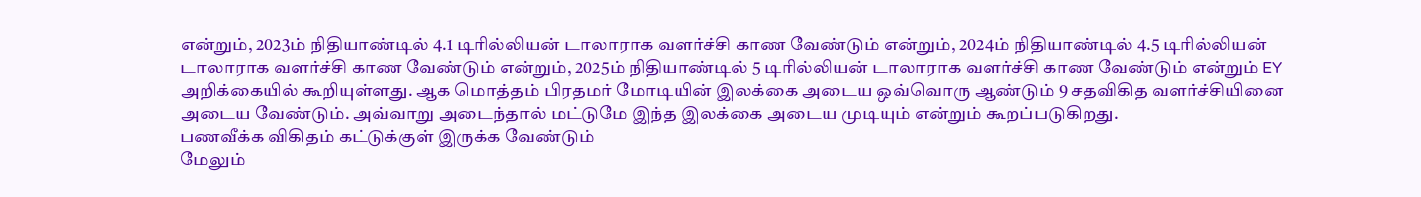என்றும், 2023ம் நிதியாண்டில் 4.1 டிரில்லியன் டாலாராக வளர்ச்சி காண வேண்டும் என்றும், 2024ம் நிதியாண்டில் 4.5 டிரில்லியன் டாலாராக வளர்ச்சி காண வேண்டும் என்றும், 2025ம் நிதியாண்டில் 5 டிரில்லியன் டாலாராக வளர்ச்சி காண வேண்டும் என்றும் EY அறிக்கையில் கூறியுள்ளது. ஆக மொத்தம் பிரதமர் மோடியின் இலக்கை அடைய ஒவ்வொரு ஆண்டும் 9 சதவிகித வளர்ச்சியினை அடைய வேண்டும். அவ்வாறு அடைந்தால் மட்டுமே இந்த இலக்கை அடைய முடியும் என்றும் கூறப்படுகிறது.
பணவீக்க விகிதம் கட்டுக்குள் இருக்க வேண்டும்
மேலும்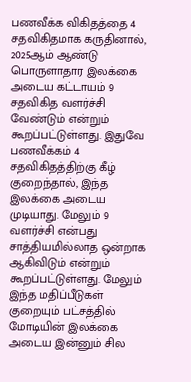பணவீக்க விகிதத்தை 4 சதவிகிதமாக கருதினால், 2025ஆம் ஆண்டு பொருளாதார இலக்கை அடைய கட்டாயம் 9 சதவிகித வளர்ச்சி வேண்டும் என்றும் கூறப்பட்டுள்ளது. இதுவே பணவீக்கம் 4 சதவிகிதத்திற்கு கீழ் குறைந்தால், இந்த இலக்கை அடைய முடியாது. மேலும் 9 வளர்ச்சி என்பது சாத்தியமில்லாத ஒன்றாக ஆகிவிடும் என்றும் கூறப்பட்டுள்ளது. மேலும் இந்த மதிப்பீடுகள் குறையும் பட்சத்தில் மோடியின் இலக்கை அடைய இன்னும் சில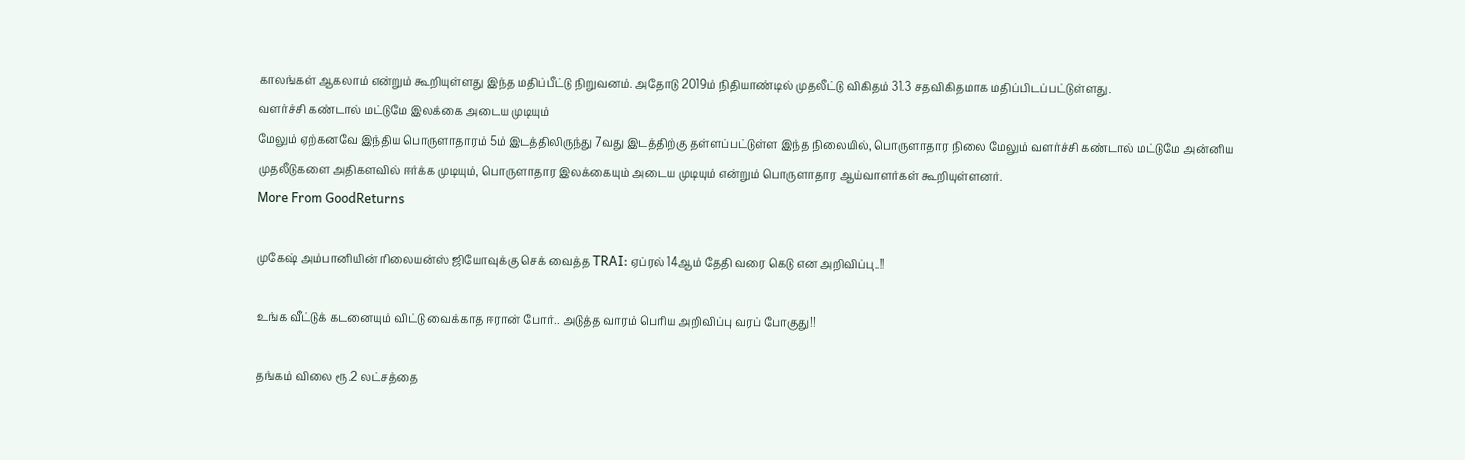காலங்கள் ஆகலாம் என்றும் கூறியுள்ளது இந்த மதிப்பீட்டு நிறுவனம். அதோடு 2019ம் நிதியாண்டில் முதலீட்டு விகிதம் 31.3 சதவிகிதமாக மதிப்பிடப்பட்டுள்ளது.
வளர்ச்சி கண்டால் மட்டுமே இலக்கை அடைய முடியும்
மேலும் ஏற்கனவே இந்திய பொருளாதாரம் 5ம் இடத்திலிருந்து 7வது இடத்திற்கு தள்ளப்பட்டுள்ள இந்த நிலையில், பொருளாதார நிலை மேலும் வளர்ச்சி கண்டால் மட்டுமே அன்னிய முதலீடுகளை அதிகளவில் ஈர்க்க முடியும், பொருளாதார இலக்கையும் அடைய முடியும் என்றும் பொருளாதார ஆய்வாளர்கள் கூறியுள்ளனர்.
More From GoodReturns

முகேஷ் அம்பானியின் ரிலையன்ஸ் ஜியோவுக்கு செக் வைத்த TRAI: ஏப்ரல் 14ஆம் தேதி வரை கெடு என அறிவிப்பு..!!

உங்க வீட்டுக் கடனையும் விட்டு வைக்காத ஈரான் போர்.. அடுத்த வாரம் பெரிய அறிவிப்பு வரப் போகுது!!

தங்கம் விலை ரூ.2 லட்சத்தை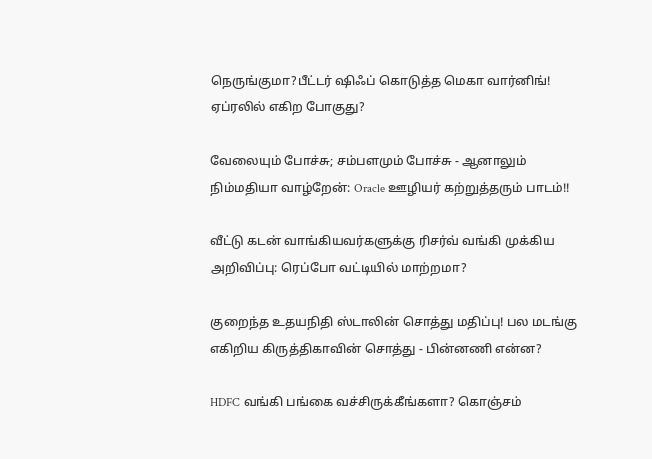நெருங்குமா?பீட்டர் ஷிஃப் கொடுத்த மெகா வார்னிங்! ஏப்ரலில் எகிற போகுது?

வேலையும் போச்சு; சம்பளமும் போச்சு - ஆனாலும் நிம்மதியா வாழ்றேன்: Oracle ஊழியர் கற்றுத்தரும் பாடம்!!

வீட்டு கடன் வாங்கியவர்களுக்கு ரிசர்வ் வங்கி முக்கிய அறிவிப்பு: ரெப்போ வட்டியில் மாற்றமா?

குறைந்த உதயநிதி ஸ்டாலின் சொத்து மதிப்பு! பல மடங்கு எகிறிய கிருத்திகாவின் சொத்து - பின்னணி என்ன?

HDFC வங்கி பங்கை வச்சிருக்கீங்களா? கொஞ்சம்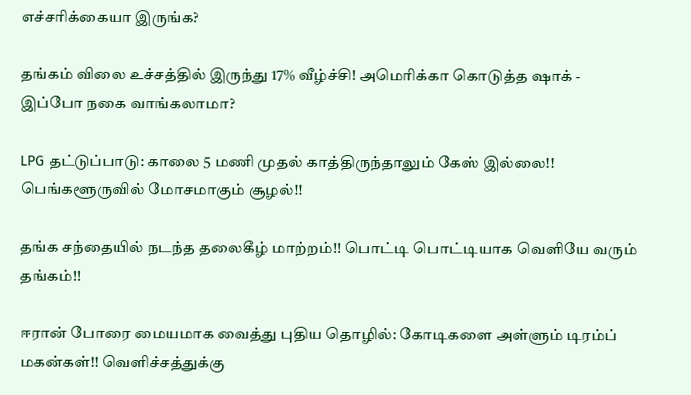எச்சரிக்கையா இருங்க?

தங்கம் விலை உச்சத்தில் இருந்து 17% வீழ்ச்சி! அமெரிக்கா கொடுத்த ஷாக் - இப்போ நகை வாங்கலாமா?

LPG தட்டுப்பாடு: காலை 5 மணி முதல் காத்திருந்தாலும் கேஸ் இல்லை!! பெங்களூருவில் மோசமாகும் சூழல்!!

தங்க சந்தையில் நடந்த தலைகீழ் மாற்றம்!! பொட்டி பொட்டியாக வெளியே வரும் தங்கம்!!

ஈரான் போரை மையமாக வைத்து புதிய தொழில்: கோடிகளை அள்ளும் டிரம்ப் மகன்கள்!! வெளிச்சத்துக்கு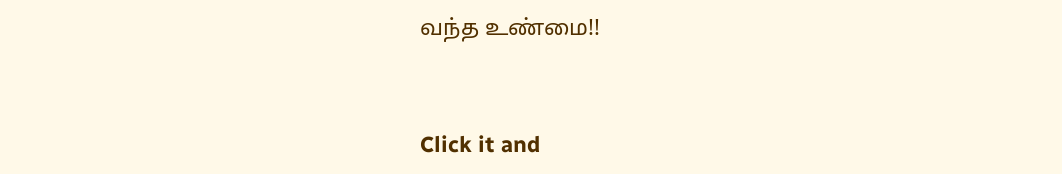வந்த உண்மை!!



Click it and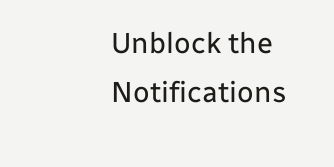Unblock the Notifications